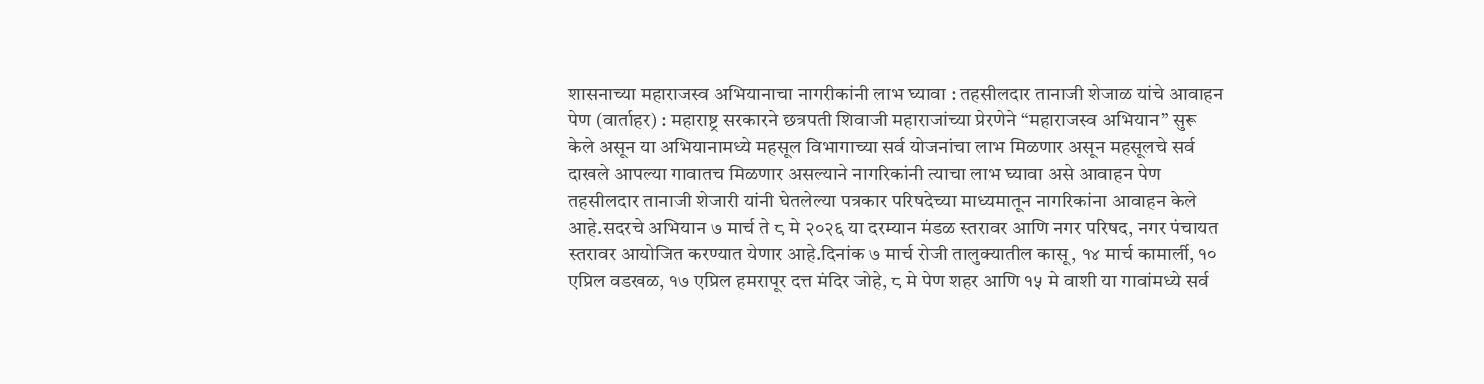शासनाच्या महाराजस्व अभियानाचा नागरीकांनी लाभ घ्यावा : तहसीलदार तानाजी शेजाळ यांचे आवाहन
पेण (वार्ताहर) : महाराष्ट्र सरकारने छत्रपती शिवाजी महाराजांच्या प्रेरणेने “महाराजस्व अभियान” सुरू केले असून या अभियानामध्ये महसूल विभागाच्या सर्व योजनांचा लाभ मिळणार असून महसूलचे सर्व दाखले आपल्या गावातच मिळणार असल्याने नागरिकांनी त्याचा लाभ घ्यावा असे आवाहन पेण तहसीलदार तानाजी शेजारी यांनी घेतलेल्या पत्रकार परिषदेच्या माध्यमातून नागरिकांना आवाहन केले आहे.सदरचे अभियान ७ मार्च ते ८ मे २०२६ या दरम्यान मंडळ स्तरावर आणि नगर परिषद, नगर पंचायत स्तरावर आयोजित करण्यात येणार आहे.दिनांक ७ मार्च रोजी तालुक्यातील कासू, १४ मार्च कामार्ली, १० एप्रिल वडखळ, १७ एप्रिल हमरापूर दत्त मंदिर जोहे, ८ मे पेण शहर आणि १५ मे वाशी या गावांमध्ये सर्व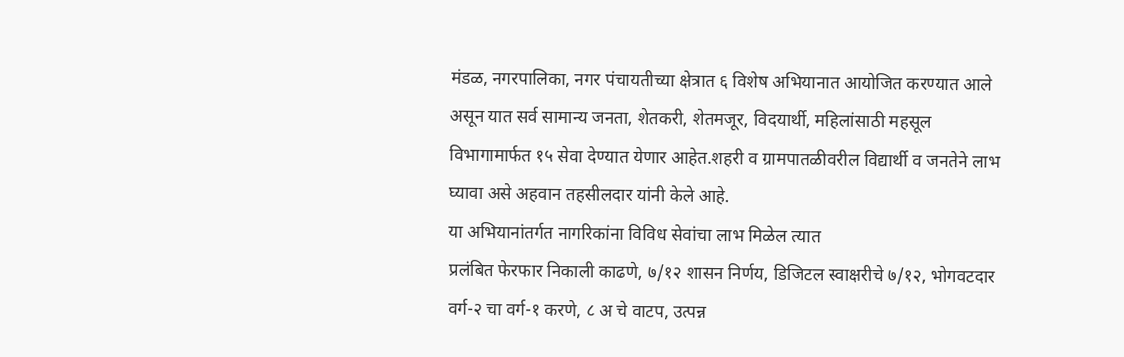मंडळ, नगरपालिका, नगर पंचायतीच्या क्षेत्रात ६ विशेष अभियानात आयोजित करण्यात आले असून यात सर्व सामान्य जनता, शेतकरी, शेतमजूर, विदयार्थी, महिलांसाठी महसूल विभागामार्फत १५ सेवा देण्यात येणार आहेत.शहरी व ग्रामपातळीवरील विद्यार्थी व जनतेने लाभ घ्यावा असे अहवान तहसीलदार यांनी केले आहे.
या अभियानांतर्गत नागरिकांना विविध सेवांचा लाभ मिळेल त्यात
प्रलंबित फेरफार निकाली काढणे, ७/१२ शासन निर्णय, डिजिटल स्वाक्षरीचे ७/१२, भोगवटदार वर्ग-२ चा वर्ग-१ करणे, ८ अ चे वाटप, उत्पन्न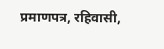प्रमाणपत्र, रहिवासी,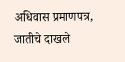अधिवास प्रमाणपत्र, जातीचे दाखले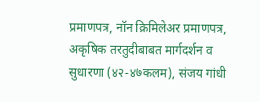प्रमाणपत्र, नॉन क्रिमिलेअर प्रमाणपत्र, अकृषिक तरतुदीबाबत मार्गदर्शन व सुधारणा (४२-४७कलम), संजय गांधी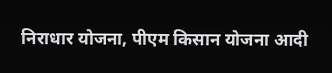निराधार योजना, पीएम किसान योजना आदी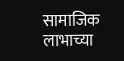सामाजिक लाभाच्या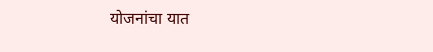योजनांचा यात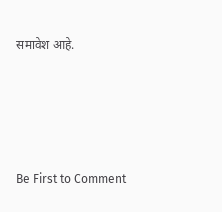समावेश आहे.




Be First to Comment